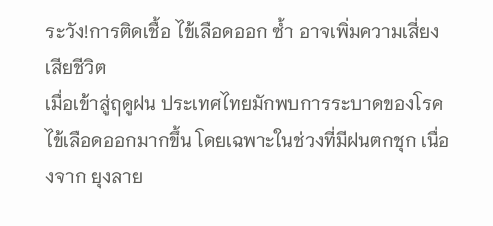ระวัง!การติดเชื้อ ไข้เลือดออก ซ้ำ อาจเพิ่มความเสี่ยงเสียชีวิต
เมื่อเข้าสู่ฤดูฝน ประเทศไทยมักพบการระบาดของโรคไข้เลือดออกมากขึ้น โดยเฉพาะในช่วงที่มีฝนตกชุก เนื่องจาก ยุงลาย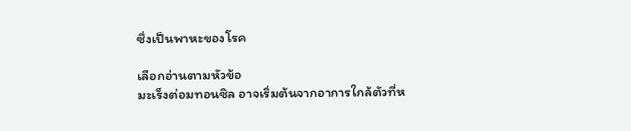ซึ่งเป็นพาหะของโรค

เลือกอ่านตามหัวข้อ
มะเร็งต่อมทอนซิล อาจเริ่มต้นจากอาการใกล้ตัวที่ห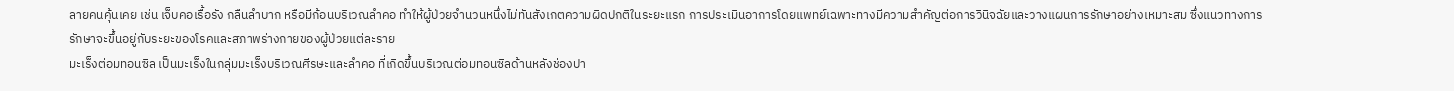ลายคนคุ้นเคย เช่น เจ็บคอเรื้อรัง กลืนลำบาก หรือมีก้อนบริเวณลำคอ ทำให้ผู้ป่วยจำนวนหนึ่งไม่ทันสังเกตความผิดปกติในระยะแรก การประเมินอาการโดยแพทย์เฉพาะทางมีความสำคัญต่อการวินิจฉัยและวางแผนการรักษาอย่างเหมาะสม ซึ่งแนวทางการรักษาจะขึ้นอยู่กับระยะของโรคและสภาพร่างกายของผู้ป่วยแต่ละราย
มะเร็งต่อมทอนซิล เป็นมะเร็งในกลุ่มมะเร็งบริเวณศีรษะและลำคอ ที่เกิดขึ้นบริเวณต่อมทอนซิลด้านหลังช่องปา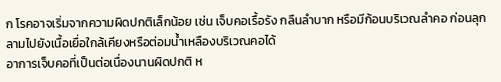ก โรคอาจเริ่มจากความผิดปกติเล็กน้อย เช่น เจ็บคอเรื้อรัง กลืนลำบาก หรือมีก้อนบริเวณลำคอ ก่อนลุกลามไปยังเนื้อเยื่อใกล้เคียงหรือต่อมน้ำเหลืองบริเวณคอได้
อาการเจ็บคอที่เป็นต่อเนื่องนานผิดปกติ ห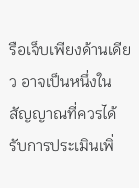รือเจ็บเพียงด้านเดียว อาจเป็นหนึ่งในสัญญาณที่ควรได้รับการประเมินเพิ่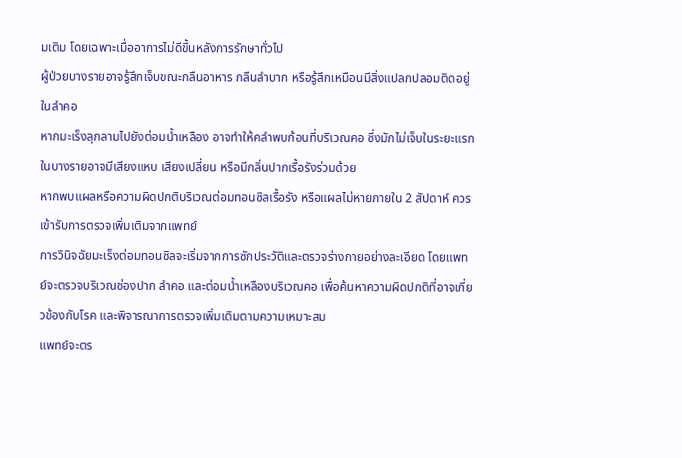มเติม โดยเฉพาะเมื่ออาการไม่ดีขึ้นหลังการรักษาทั่วไป
ผู้ป่วยบางรายอาจรู้สึกเจ็บขณะกลืนอาหาร กลืนลำบาก หรือรู้สึกเหมือนมีสิ่งแปลกปลอมติดอยู่ในลำคอ
หากมะเร็งลุกลามไปยังต่อมน้ำเหลือง อาจทำให้คลำพบก้อนที่บริเวณคอ ซึ่งมักไม่เจ็บในระยะแรก
ในบางรายอาจมีเสียงแหบ เสียงเปลี่ยน หรือมีกลิ่นปากเรื้อรังร่วมด้วย
หากพบแผลหรือความผิดปกติบริเวณต่อมทอนซิลเรื้อรัง หรือแผลไม่หายภายใน 2 สัปดาห์ ควรเข้ารับการตรวจเพิ่มเติมจากแพทย์
การวินิจฉัยมะเร็งต่อมทอนซิลจะเริ่มจากการซักประวัติและตรวจร่างกายอย่างละเอียด โดยแพทย์จะตรวจบริเวณช่องปาก ลำคอ และต่อมน้ำเหลืองบริเวณคอ เพื่อค้นหาความผิดปกติที่อาจเกี่ยวข้องกับโรค และพิจารณาการตรวจเพิ่มเติมตามความเหมาะสม
แพทย์จะตร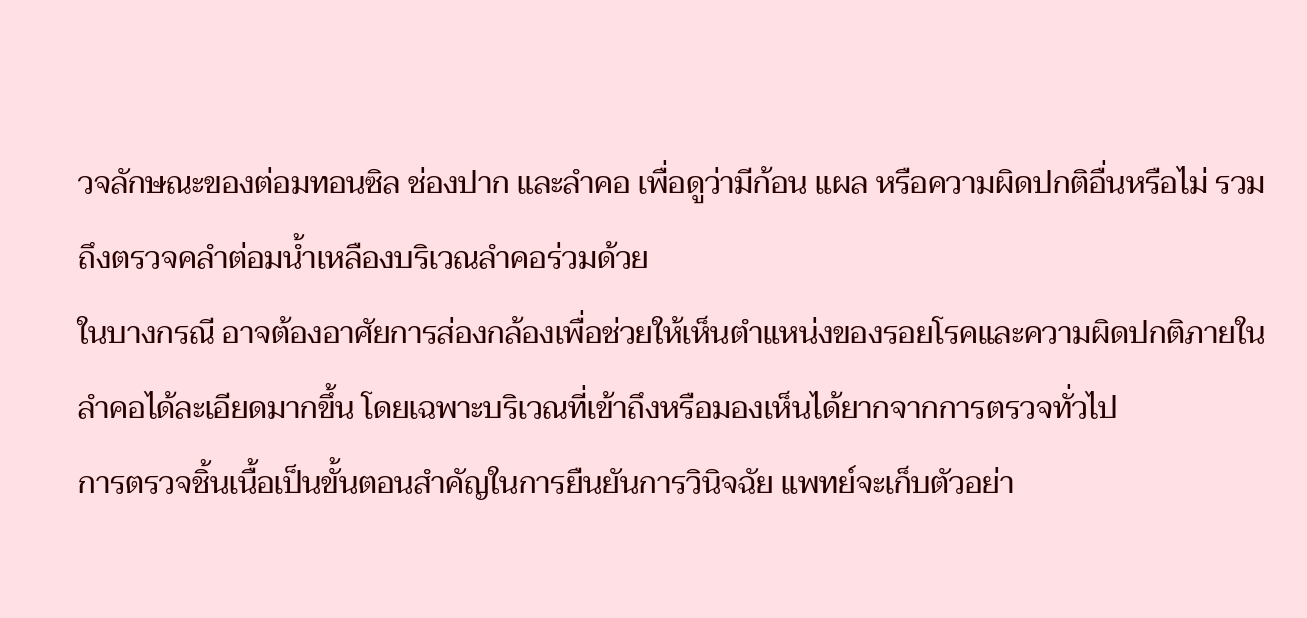วจลักษณะของต่อมทอนซิล ช่องปาก และลำคอ เพื่อดูว่ามีก้อน แผล หรือความผิดปกติอื่นหรือไม่ รวมถึงตรวจคลำต่อมน้ำเหลืองบริเวณลำคอร่วมด้วย
ในบางกรณี อาจต้องอาศัยการส่องกล้องเพื่อช่วยให้เห็นตำแหน่งของรอยโรคและความผิดปกติภายในลำคอได้ละเอียดมากขึ้น โดยเฉพาะบริเวณที่เข้าถึงหรือมองเห็นได้ยากจากการตรวจทั่วไป
การตรวจชิ้นเนื้อเป็นขั้นตอนสำคัญในการยืนยันการวินิจฉัย แพทย์จะเก็บตัวอย่า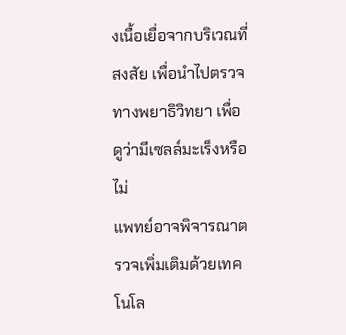งเนื้อเยื่อจากบริเวณที่สงสัย เพื่อนำไปตรวจทางพยาธิวิทยา เพื่อดูว่ามีเซลล์มะเร็งหรือไม่
แพทย์อาจพิจารณาตรวจเพิ่มเติมด้วยเทคโนโล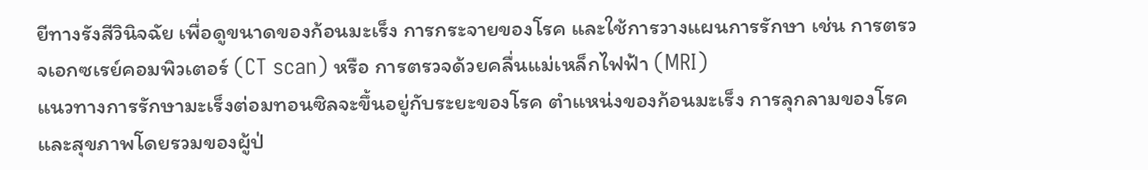ยีทางรังสีวินิจฉัย เพื่อดูขนาดของก้อนมะเร็ง การกระจายของโรค และใช้การวางแผนการรักษา เช่น การตรวจเอกซเรย์คอมพิวเตอร์ (CT scan) หรือ การตรวจด้วยคลื่นแม่เหล็กไฟฟ้า (MRI)
แนวทางการรักษามะเร็งต่อมทอนซิลจะขึ้นอยู่กับระยะของโรค ตำแหน่งของก้อนมะเร็ง การลุกลามของโรค และสุขภาพโดยรวมของผู้ป่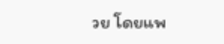วย โดยแพ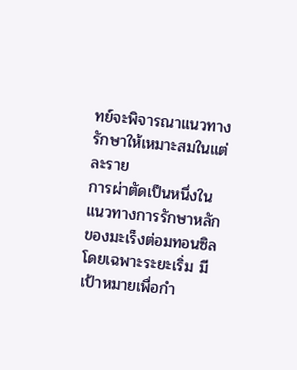ทย์จะพิจารณาแนวทางรักษาให้เหมาะสมในแต่ละราย
การผ่าตัดเป็นหนึ่งในแนวทางการรักษาหลักของมะเร็งต่อมทอนซิล โดยเฉพาะระยะเริ่ม มีเป้าหมายเพื่อกำ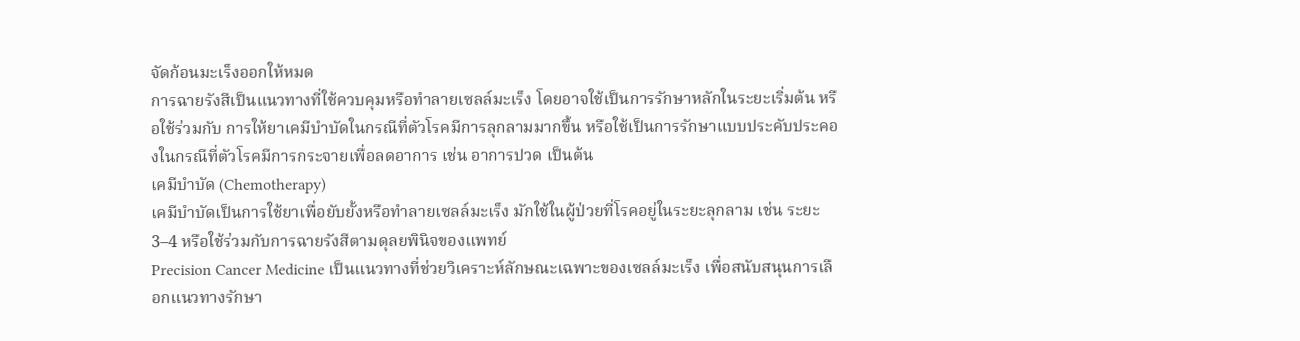จัดก้อนมะเร็งออกให้หมด
การฉายรังสีเป็นแนวทางที่ใช้ควบคุมหรือทำลายเซลล์มะเร็ง โดยอาจใช้เป็นการรักษาหลักในระยะเริ่มต้น หรือใช้ร่วมกับ การให้ยาเคมีบำบัดในกรณีที่ตัวโรคมีการลุกลามมากขึ้น หรือใช้เป็นการรักษาแบบประคับประคองในกรณีที่ตัวโรคมีการกระจายเพื่อลดอาการ เช่น อาการปวด เป็นต้น
เคมีบำบัด (Chemotherapy)
เคมีบำบัดเป็นการใช้ยาเพื่อยับยั้งหรือทำลายเซลล์มะเร็ง มักใช้ในผู้ป่วยที่โรคอยู่ในระยะลุกลาม เช่น ระยะ 3–4 หรือใช้ร่วมกับการฉายรังสีตามดุลยพินิจของแพทย์
Precision Cancer Medicine เป็นแนวทางที่ช่วยวิเคราะห์ลักษณะเฉพาะของเซลล์มะเร็ง เพื่อสนับสนุนการเลือกแนวทางรักษา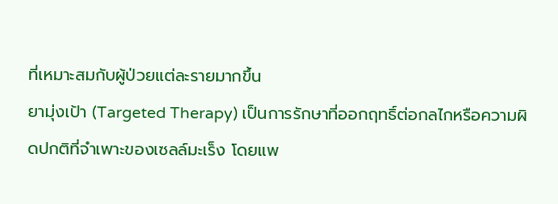ที่เหมาะสมกับผู้ป่วยแต่ละรายมากขึ้น
ยามุ่งเป้า (Targeted Therapy) เป็นการรักษาที่ออกฤทธิ์ต่อกลไกหรือความผิดปกติที่จำเพาะของเซลล์มะเร็ง โดยแพ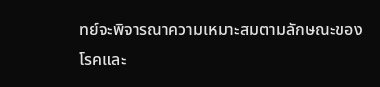ทย์จะพิจารณาความเหมาะสมตามลักษณะของโรคและ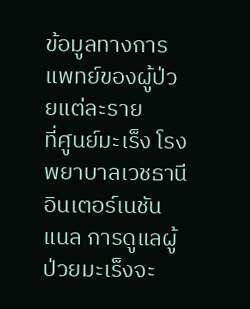ข้อมูลทางการแพทย์ของผู้ป่วยแต่ละราย
ที่ศูนย์มะเร็ง โรงพยาบาลเวชธานี อินเตอร์เนชันแนล การดูแลผู้ป่วยมะเร็งจะ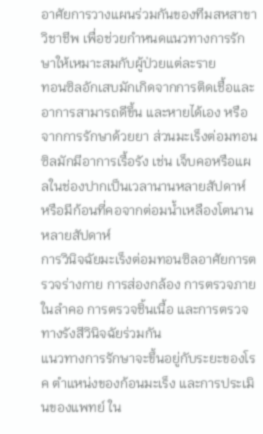อาศัยการวางแผนร่วมกันของทีมสหสาขาวิชาชีพ เพื่อช่วยกำหนดแนวทางการรักษาให้เหมาะสมกับผู้ป่วยแต่ละราย
ทอนซิลอักเสบมักเกิดจากการติดเชื้อและอาการสามารถดีขึ้น และหายได้เอง หรือจากการรักษาด้วยยา ส่วนมะเร็งต่อมทอนซิลมักมีอาการเรื้อรัง เช่น เจ็บคอหรือแผลในช่องปากเป็นเวลานานหลายสัปดาห์ หรือมีก้อนที่คอจากต่อมน้ำเหลืองโตนานหลายสัปดาห์
การวินิจฉัยมะเร็งต่อมทอนซิลอาศัยการตรวจร่างกาย การส่องกล้อง การตรวจภายในลำคอ การตรวจชิ้นเนื้อ และการตรวจทางรังสีวินิจฉัยร่วมกัน
แนวทางการรักษาจะขึ้นอยู่กับระยะของโรค ตำแหน่งของก้อนมะเร็ง และการประเมินของแพทย์ ใน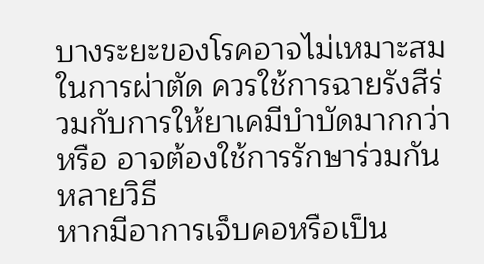บางระยะของโรคอาจไม่เหมาะสมในการผ่าตัด ควรใช้การฉายรังสีร่วมกับการให้ยาเคมีบำบัดมากกว่า หรือ อาจต้องใช้การรักษาร่วมกันหลายวิธี
หากมีอาการเจ็บคอหรือเป็น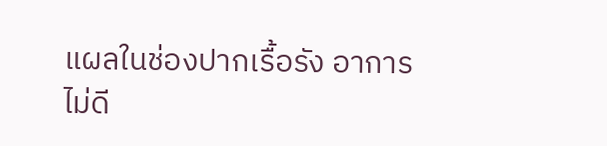แผลในช่องปากเรื้อรัง อาการไม่ดี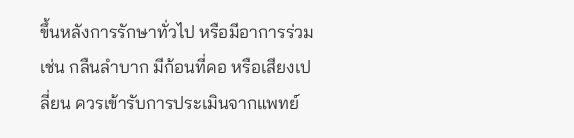ขึ้นหลังการรักษาทั่วไป หรือมีอาการร่วม เช่น กลืนลำบาก มีก้อนที่คอ หรือเสียงเปลี่ยน ควรเข้ารับการประเมินจากแพทย์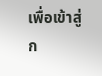เพื่อเข้าสู่ก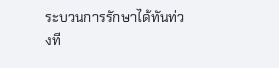ระบวนการรักษาได้ทันท่วงที